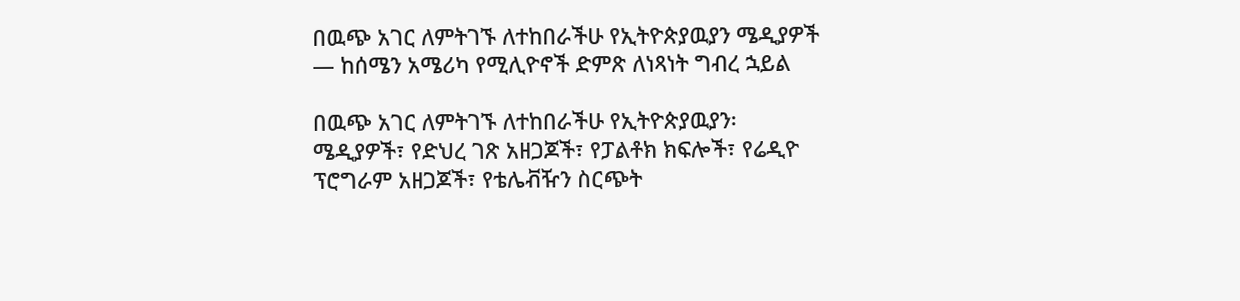በዉጭ አገር ለምትገኙ ለተከበራችሁ የኢትዮጵያዉያን ሜዲያዎች — ከሰሜን አሜሪካ የሚሊዮኖች ድምጽ ለነጻነት ግብረ ኋይል

በዉጭ አገር ለምትገኙ ለተከበራችሁ የኢትዮጵያዉያን፡ ሜዲያዎች፣ የድህረ ገጽ አዘጋጆች፣ የፓልቶክ ክፍሎች፣ የሬዲዮ ፕሮግራም አዘጋጆች፣ የቴሌቭዥን ስርጭት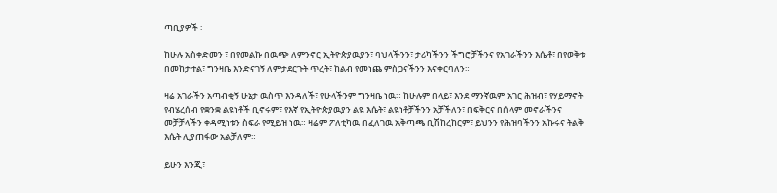ጣቢያዎች ፡

ከሁሉ አስቀድመን ፣ በየመልኩ በዉጭ ለምንኖር ኢትዮጵያዉያን፣ ባህላችንን፣ ታሪካችንን ችግሮቻችንና የአገራችንን እሴቶ፣ በየወቅቱ በመከታተል፣ ግንዛቤ እንድናገኝ ለምታደርጉት ጥረት፣ ከልብ የመነጨ ምስጋናችንን እናቀርባለን።

ዛሬ አገራችን አጣብቂኝ ሁኔታ ዉስጥ እንዳለች፣ የሁላችንም ግንዛቤ ነዉ። ከሁሉም በላይ፣ እንደ ማንኛዉም አገር ሕዝብ፣ የሃይማኖት የብሄረሰብ የቋንቋ ልዩነቶች ቢኖሩም፣ የእኛ የኢትዮጵያዉያን ልዩ እሴት፣ ልዩነቶቻችንን አቻችለን፣ በፍቅርና በሰላም መኖራችንና መቻቻላችን ቀዳሚነቱን ስፍራ የሚይዝ ነዉ። ዛሬም ፖለቲካዉ በፈለገዉ አቅጣጫ ቢሽከረከርም፣ ይህንን የሕዝባችንን አኩሩና ትልቅ እሴት ሊያጠፋው አልቻለም።

ይሁን እንጂ፣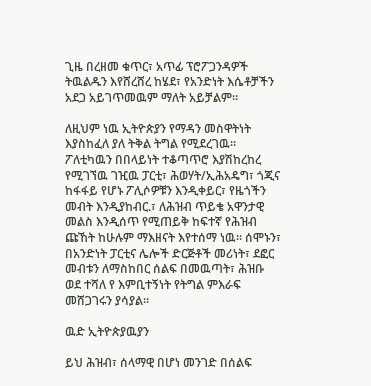ጊዜ በረዘመ ቁጥር፣ አጥፊ ፕሮፖጋንዳዎች ትዉልዱን እየሸረሸረ ከሄደ፣ የአንድነት እሴቶቻችን አደጋ አይገጥመዉም ማለት አይቻልም።

ለዚህም ነዉ ኢትዮጵያን የማዳን መስዋትነት እያስከፈለ ያለ ትቅል ትግል የሚደረገዉ። ፖለቲካዉን በበላይነት ተቆጣጥሮ እያሽከረከረ የሚገኘዉ ገዢዉ ፓርቲ፣ ሕወሃት/ኢሕአዴግ፣ ጎጂና ከፋፋይ የሆኑ ፖሊሶዎቹን እንዲቀይር፣ የዜጎችን መብት እንዲያከብር.፣ ለሕዝብ ጥይቄ አዋንታዊ መልስ እንዲሰጥ የሚጠይቅ ከፍተኛ የሕዝብ ጩኸት ከሁሉም ማእዘናት እየተሰማ ነዉ። ሰሞኑን፣ በአንድነት ፓርቲና ሌሎች ድርጅቶች መሪነት፣ ደፎር መብቱን ለማስከበር ሰልፍ በመዉጣት፣ ሕዝቡ ወደ ተሻለ የ እምቢተኝነት የትግል ምእራፍ መሸጋገሩን ያሳያል።

ዉድ ኢትዮጵያዉያን

ይህ ሕዝብ፣ ሰላማዊ በሆነ መንገድ በሰልፍ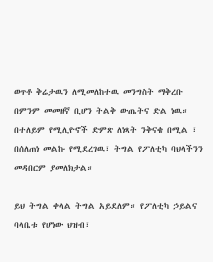ወጥቶ ቅሬታዉን ለሚመለከተዉ መንግስት ማቅረቡ በምንም መመዘኛ ቢሆን ትልቅ ውጤትና ድል ነዉ። በተለይም የሚሊዮኖች ድምጽ ለነጻት ንቅናቄ በሚል ፣ በሰለጠነ መልኩ የሚደረገዉ፣ ትግል የፖለቲካ ባህላችንን መዳበርም ያመለክታል።

ይህ ትግል ቀላል ትግል አይደለም። የፖለቲካ ኃይልና ባላቤቱ የሆነው ህዝብ፣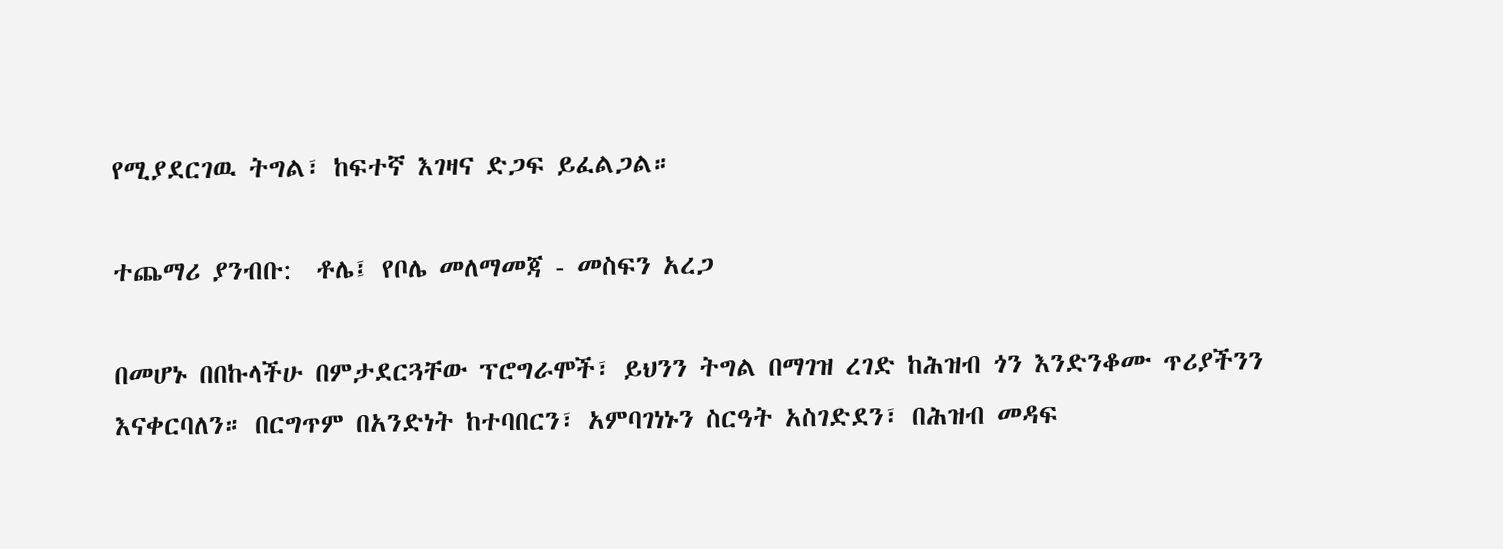የሚያደርገዉ ትግል፣ ከፍተኛ እገዛና ድጋፍ ይፈልጋል።

ተጨማሪ ያንብቡ:  ቶሌ፤ የቦሌ መለማመጃ - መስፍን አረጋ

በመሆኑ በበኩላችሁ በምታደርጓቸው ፕሮግራሞች፣ ይህንን ትግል በማገዝ ረገድ ከሕዝብ ጎን እንድንቆሙ ጥሪያችንን እናቀርባለን። በርግጥም በአንድነት ከተባበርን፣ አምባገነኑን ስርዓት አስገድደን፣ በሕዝብ መዳፍ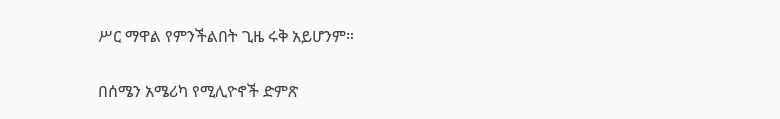ሥር ማዋል የምንችልበት ጊዜ ሩቅ አይሆንም።

በሰሜን አሜሪካ የሚሊዮኖች ድምጽ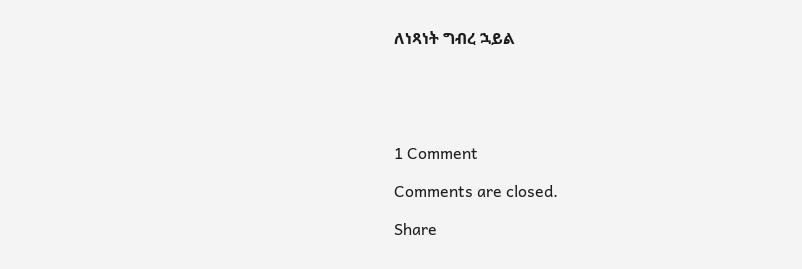ለነጻነት ግብረ ኋይል





1 Comment

Comments are closed.

Share